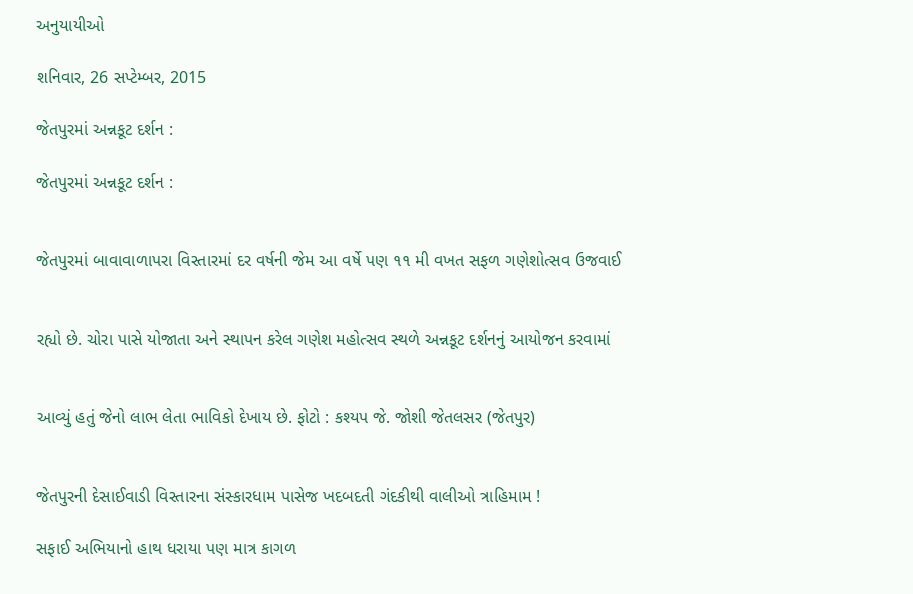અનુયાયીઓ

શનિવાર, 26 સપ્ટેમ્બર, 2015

જેતપુરમાં અન્નકૂટ દર્શન :

જેતપુરમાં અન્નકૂટ દર્શન :


જેતપુરમાં બાવાવાળાપરા વિસ્તારમાં દર વર્ષની જેમ આ વર્ષે પણ ૧૧ મી વખત સફળ ગણેશોત્સવ ઉજવાઈ


રહ્યો છે. ચોરા પાસે યોજાતા અને સ્થાપન કરેલ ગણેશ મહોત્સવ સ્થળે અન્નકૂટ દર્શનનું આયોજન કરવામાં


આવ્યું હતું જેનો લાભ લેતા ભાવિકો દેખાય છે. ફોટો : કશ્યપ જે. જોશી જેતલસર (જેતપુર)


જેતપુરની દેસાઈવાડી વિસ્તારના સંસ્કારધામ પાસેજ ખદબદતી ગંદકીથી વાલીઓ ત્રાહિમામ !

સફાઈ અભિયાનો હાથ ધરાયા પણ માત્ર કાગળ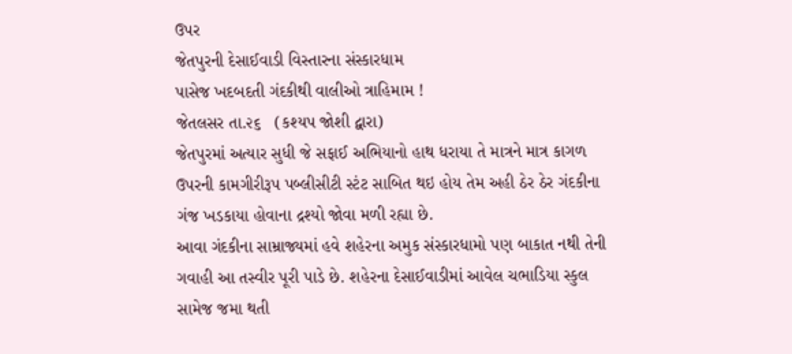ઉપર
જેતપુરની દેસાઈવાડી વિસ્તારના સંસ્કારધામ
પાસેજ ખદબદતી ગંદકીથી વાલીઓ ત્રાહિમામ !
જેતલસર તા.૨૬   (કશ્યપ જોશી દ્વારા)
જેતપુરમાં અત્યાર સુધી જે સફાઈ અભિયાનો હાથ ધરાયા તે માત્રને માત્ર કાગળ
ઉપરની કામગીરીરૂપ પબ્લીસીટી સ્ટંટ સાબિત થઇ હોય તેમ અહી ઠેર ઠેર ગંદકીના
ગંજ ખડકાયા હોવાના દ્રશ્યો જોવા મળી રહ્યા છે.
આવા ગંદકીના સામ્રાજ્યમાં હવે શહેરના અમુક સંસ્કારધામો પણ બાકાત નથી તેની
ગવાહી આ તસ્વીર પૂરી પાડે છે. શહેરના દેસાઈવાડીમાં આવેલ ચભાડિયા સ્કુલ
સામેજ જમા થતી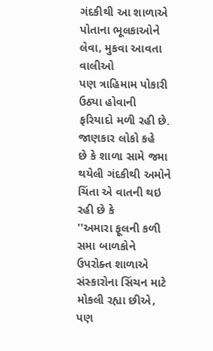ગંદકીથી આ શાળાએ પોતાના ભૂલકાઓને લેવા, મુકવા આવતા વાલીઓ
પણ ત્રાહિમામ પોકારી ઉઠ્યા હોવાની ફરિયાદો મળી રહી છે. જાણકાર લોકો કહે
છે કે શાળા સામે જમા થયેલી ગંદકીથી અમોને ચિંતા એ વાતની થઇ રહી છે કે
''અમારા ફૂલની કળી સમા બાળકોને ઉપરોક્ત શાળાએ સંસ્કારોના સિંચન માટે
મોકલી રહ્યા છીએ, પણ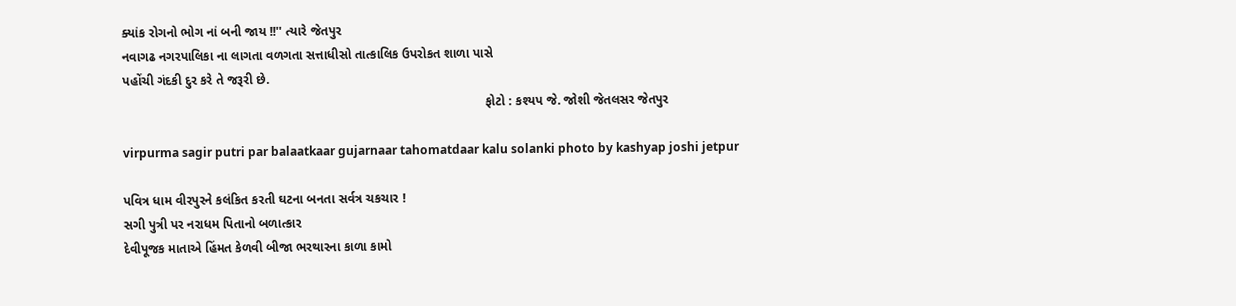ક્યાંક રોગનો ભોગ નાં બની જાય !!'' ત્યારે જેતપુર
નવાગઢ નગરપાલિકા ના લાગતા વળગતા સત્તાધીસો તાત્કાલિક ઉપરોકત શાળા પાસે
પહોંચી ગંદકી દુર કરે તે જરૂરી છે.
                                                                                                     ફોટો : કશ્યપ જે. જોશી જેતલસર જેતપુર

virpurma sagir putri par balaatkaar gujarnaar tahomatdaar kalu solanki photo by kashyap joshi jetpur

પવિત્ર ધામ વીરપુરને કલંકિત કરતી ઘટના બનતા સર્વત્ર ચકચાર !
સગી પુત્રી પર નરાધમ પિતાનો બળાત્કાર
દેવીપૂજક માતાએ હિંમત કેળવી બીજા ભરથારના કાળા કામો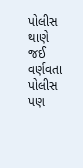પોલીસ થાણે જઈ
વર્ણવતા પોલીસ પણ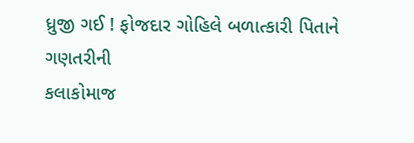ધ્રુજી ગઈ ! ફોજદાર ગોહિલે બળાત્કારી પિતાને ગણતરીની
કલાકોમાજ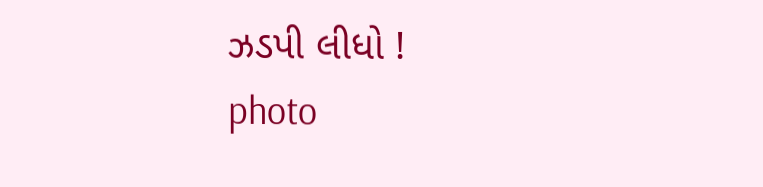ઝડપી લીધો !
photo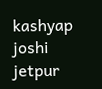kashyap joshi jetpur